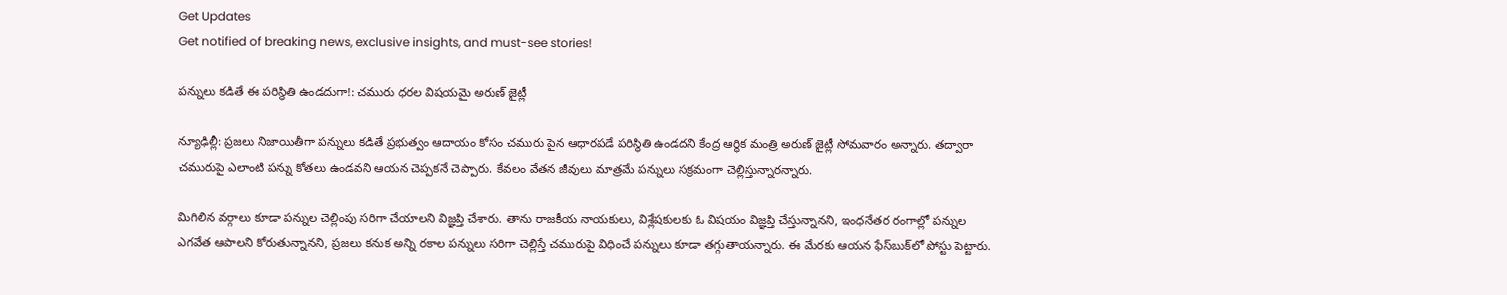Get Updates
Get notified of breaking news, exclusive insights, and must-see stories!

పన్నులు కడితే ఈ పరిస్థితి ఉండదుగా!: చమురు ధరల విషయమై అరుణ్ జైట్లీ

న్యూఢిల్లీ: ప్రజలు నిజాయితీగా పన్నులు కడితే ప్రభుత్వం ఆదాయం కోసం చమురు పైన ఆధారపడే పరిస్థితి ఉండదని కేంద్ర ఆర్థిక మంత్రి అరుణ్ జైట్లీ సోమవారం అన్నారు. తద్వారా చమురుపై ఎలాంటి పన్ను కోతలు ఉండవని ఆయన చెప్పకనే చెప్పారు. కేవలం వేతన జీవులు మాత్రమే పన్నులు సక్రమంగా చెల్లిస్తున్నారన్నారు.

మిగిలిన వర్గాలు కూడా పన్నుల చెల్లింపు సరిగా చేయాలని విజ్ఞప్తి చేశారు. తాను రాజకీయ నాయకులు, విశ్లేషకులకు ఓ విషయం విజ్ఞప్తి చేస్తున్నానని, ఇంధనేతర రంగాల్లో పన్నుల ఎగవేత ఆపాలని కోరుతున్నానని, ప్రజలు కనుక అన్ని రకాల పన్నులు సరిగా చెల్లిస్తే చమురుపై విధించే పన్నులు కూడా తగ్గుతాయన్నారు. ఈ మేరకు ఆయన ఫేస్‌బుక్‌లో పోస్టు పెట్టారు.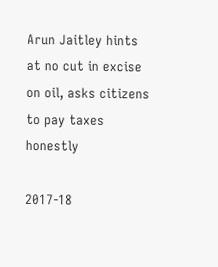Arun Jaitley hints at no cut in excise on oil, asks citizens to pay taxes honestly

2017-18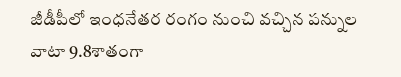జీడీపీలో ఇంధనేతర రంగం నుంచి వచ్చిన పన్నుల వాటా 9.8శాతంగా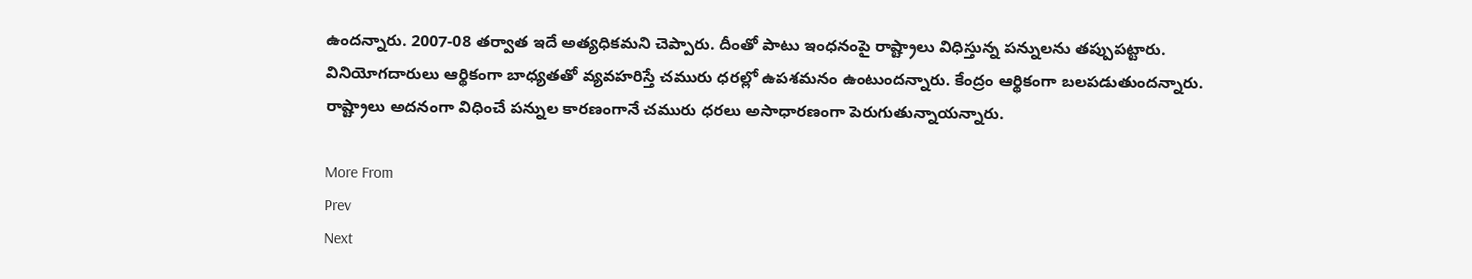ఉందన్నారు. 2007-08 తర్వాత ఇదే అత్యధికమని చెప్పారు. దీంతో పాటు ఇంధనంపై రాష్ట్రాలు విధిస్తున్న పన్నులను తప్పుపట్టారు. వినియోగదారులు ఆర్థికంగా బాధ్యతతో వ్యవహరిస్తే చమురు ధరల్లో ఉపశమనం ఉంటుందన్నారు. కేంద్రం ఆర్థికంగా బలపడుతుందన్నారు. రాష్ట్రాలు అదనంగా విధించే పన్నుల కారణంగానే చమురు ధరలు అసాధారణంగా పెరుగుతున్నాయన్నారు.

More From
Prev
Next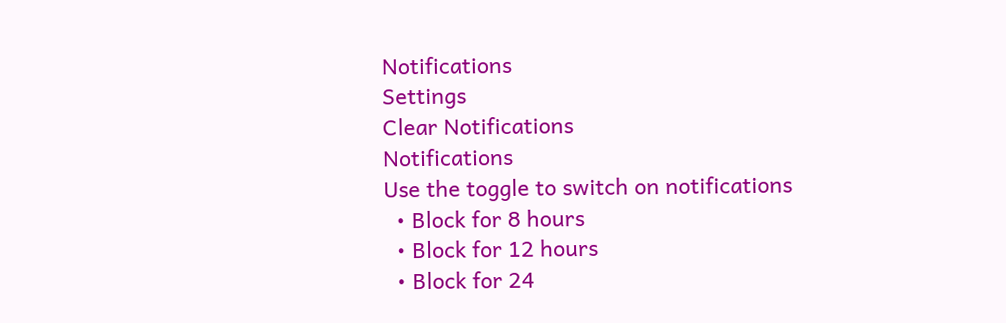Notifications
Settings
Clear Notifications
Notifications
Use the toggle to switch on notifications
  • Block for 8 hours
  • Block for 12 hours
  • Block for 24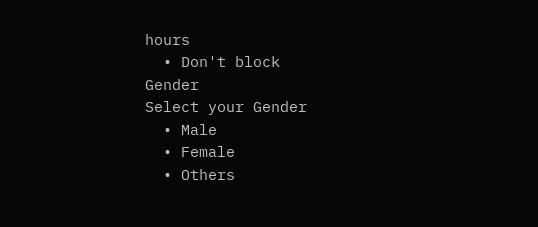hours
  • Don't block
Gender
Select your Gender
  • Male
  • Female
  • Others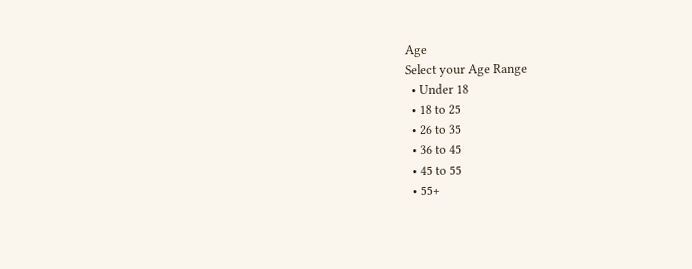Age
Select your Age Range
  • Under 18
  • 18 to 25
  • 26 to 35
  • 36 to 45
  • 45 to 55
  • 55+